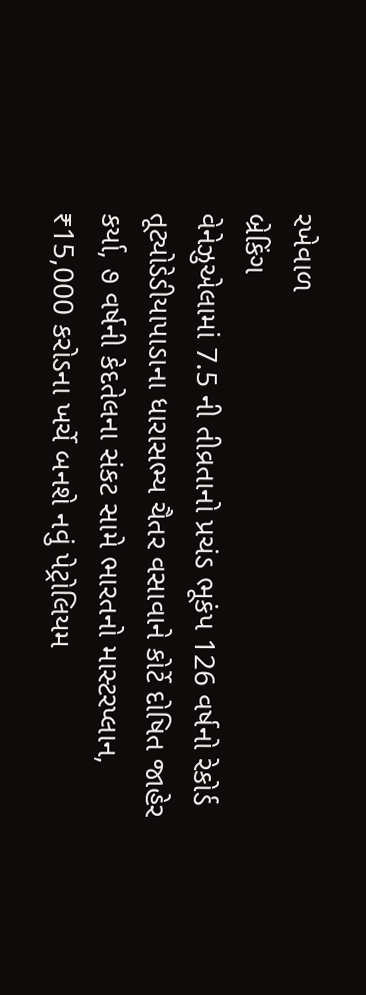રખેવાળ
બ્રેકિંગ
વેનેઝુએલામાં 7.5 ની તીવ્રતાનો પ્રચંડ ભૂકંપ 126 વર્ષનો રેકોર્ડ તૂટ્યોડેડીયાપાડાના ધારાસભ્ય ચૈતર વસાવાને કોર્ટે દોષિત જાહેર કર્યા, ૭ વર્ષની કેદતેલના સંકટ સામે ભારતનો માસ્ટરપ્લાન, ₹15,000 કરોડના ખર્ચે બનશે નવું પેટ્રોલિયમ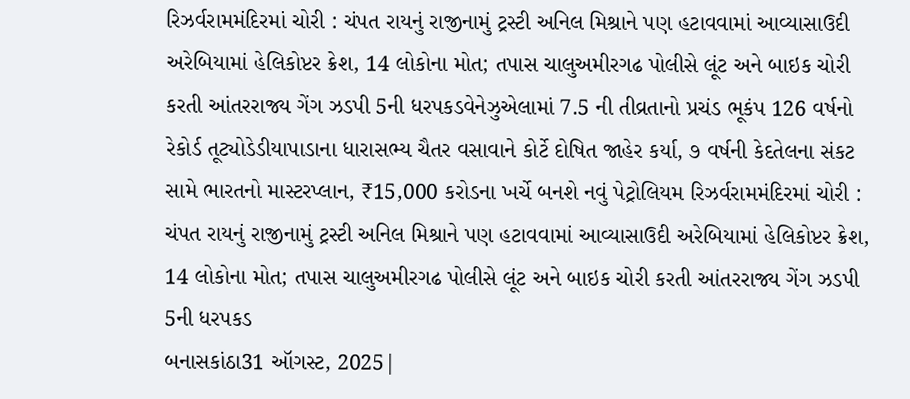રિઝર્વરામમંદિરમાં ચોરી : ચંપત રાયનું રાજીનામું ટ્રસ્ટી અનિલ મિશ્રાને પણ હટાવવામાં આવ્યાસાઉદી અરેબિયામાં હેલિકોપ્ટર ક્રેશ, 14 લોકોના મોત; તપાસ ચાલુઅમીરગઢ પોલીસે લૂંટ અને બાઇક ચોરી કરતી આંતરરાજ્ય ગેંગ ઝડપી 5ની ધરપકડવેનેઝુએલામાં 7.5 ની તીવ્રતાનો પ્રચંડ ભૂકંપ 126 વર્ષનો રેકોર્ડ તૂટ્યોડેડીયાપાડાના ધારાસભ્ય ચૈતર વસાવાને કોર્ટે દોષિત જાહેર કર્યા, ૭ વર્ષની કેદતેલના સંકટ સામે ભારતનો માસ્ટરપ્લાન, ₹15,000 કરોડના ખર્ચે બનશે નવું પેટ્રોલિયમ રિઝર્વરામમંદિરમાં ચોરી : ચંપત રાયનું રાજીનામું ટ્રસ્ટી અનિલ મિશ્રાને પણ હટાવવામાં આવ્યાસાઉદી અરેબિયામાં હેલિકોપ્ટર ક્રેશ, 14 લોકોના મોત; તપાસ ચાલુઅમીરગઢ પોલીસે લૂંટ અને બાઇક ચોરી કરતી આંતરરાજ્ય ગેંગ ઝડપી 5ની ધરપકડ
બનાસકાંઠા31 ઑગસ્ટ, 2025|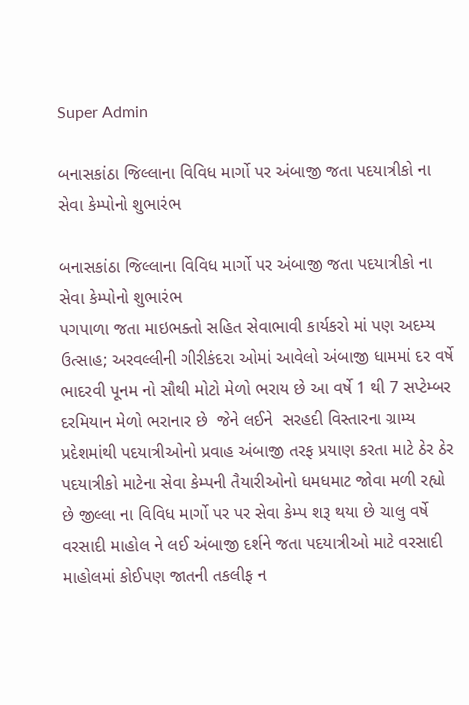Super Admin

બનાસકાંઠા જિલ્લાના વિવિધ માર્ગો પર અંબાજી જતા પદયાત્રીકો ના સેવા કેમ્પોનો શુભારંભ

બનાસકાંઠા જિલ્લાના વિવિધ માર્ગો પર અંબાજી જતા પદયાત્રીકો ના સેવા કેમ્પોનો શુભારંભ
પગપાળા જતા માઇભક્તો સહિત સેવાભાવી કાર્યકરો માં પણ અદમ્ય ઉત્સાહ; અરવલ્લીની ગીરીકંદરા ઓમાં આવેલો અંબાજી ધામમાં દર વર્ષે ભાદરવી પૂનમ નો સૌથી મોટો મેળો ભરાય છે આ વર્ષે 1 થી 7 સપ્ટેમ્બર દરમિયાન મેળો ભરાનાર છે  જેને લઈને  સરહદી વિસ્તારના ગ્રામ્ય પ્રદેશમાંથી પદયાત્રીઓનો પ્રવાહ અંબાજી તરફ પ્રયાણ કરતા માટે ઠેર ઠેર પદયાત્રીકો માટેના સેવા કેમ્પની તૈયારીઓનો ધમધમાટ જોવા મળી રહ્યો છે જીલ્લા ના વિવિધ માર્ગો પર પર સેવા કેમ્પ શરૂ થયા છે ચાલુ વર્ષે વરસાદી માહોલ ને લઈ અંબાજી દર્શને જતા પદયાત્રીઓ માટે વરસાદી માહોલમાં કોઈપણ જાતની તકલીફ ન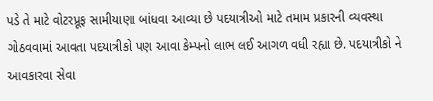પડે તે માટે વોટરપ્રૂફ સામીયાણા બાંધવા આવ્યા છે પદયાત્રીઓ માટે તમામ પ્રકારની વ્યવસ્થા ગોઠવવામાં આવતા પદયાત્રીકો પણ આવા કેમ્પનો લાભ લઈ આગળ વધી રહ્યા છે. પદયાત્રીકો ને આવકારવા સેવા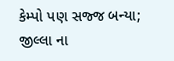કેમ્પો પણ સજ્જ બન્યા; જીલ્લા ના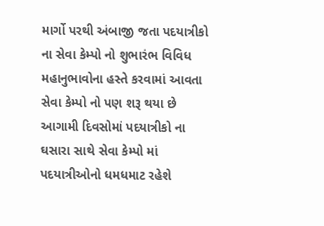માર્ગો પરથી અંબાજી જતા પદયાત્રીકો ના સેવા કેમ્પો નો શુભારંભ વિવિધ મહાનુભાવોના હસ્તે કરવામાં આવતા સેવા કેમ્પો નો પણ શરૂ થયા છે આગામી દિવસોમાં પદયાત્રીકો ના ઘસારા સાથે સેવા કેમ્પો માં પદયાત્રીઓનો ધમધમાટ રહેશે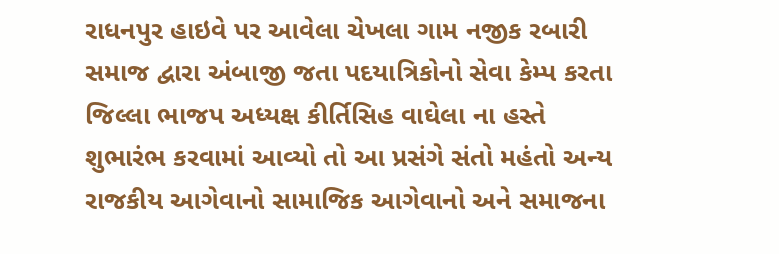રાધનપુર હાઇવે પર આવેલા ચેખલા ગામ નજીક રબારી સમાજ દ્વારા અંબાજી જતા પદયાત્રિકોનો સેવા કેમ્પ કરતા જિલ્લા ભાજપ અધ્યક્ષ કીર્તિસિહ વાઘેલા ના હસ્તે શુભારંભ કરવામાં આવ્યો તો આ પ્રસંગે સંતો મહંતો અન્ય રાજકીય આગેવાનો સામાજિક આગેવાનો અને સમાજના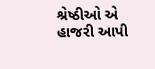શ્રેષ્ઠીઓ એ હાજરી આપી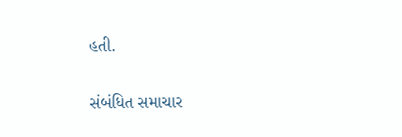હતી.

સંબંધિત સમાચાર